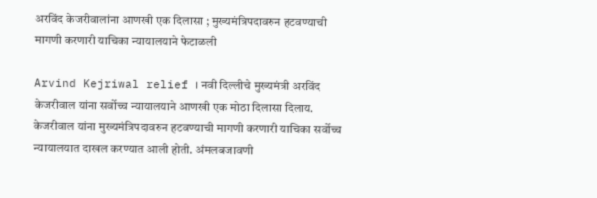अरविंद केजरीवालांना आणखी एक दिलासा ; मुख्यमंत्रिपदावरुन हटवण्याची मागणी करणारी याचिका न्यायालयाने फेटाळली

Arvind Kejriwal relief । नवी दिल्लीचे मुख्यमंत्री अरविंद केजरीवाल यांना सर्वोच्च न्यायालयाने आणखी एक मोठा दिलासा दिलाय. केजरीवाल यांना मुख्यमंत्रिपदावरुन हटवण्याची मागणी करणारी याचिका सर्वोच्च न्यायालयात दाखल करण्यात आली होती. अंमलबजावणी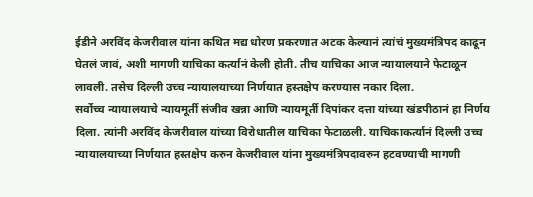ईडीने अरविंद केजरीवाल यांना कथित मद्य धोरण प्रकरणात अटक केल्यानं त्यांचं मुख्यमंत्रिपद काढून घेतलं जावं, अशी मागणी याचिका कर्त्यानं केली होती. तीच याचिका आज न्यायालयाने फेटाळून लावली. तसेच दिल्ली उच्च न्यायालयाच्या निर्णयात हस्तक्षेप करण्यास नकार दिला.
सर्वोच्च न्यायालयाचे न्यायमूर्ती संजीव खन्ना आणि न्यायमूर्ती दिपांकर दत्ता यांच्या खंडपीठानं हा निर्णय दिला. त्यांनी अरविंद केजरीवाल यांच्या विरोधातील याचिका फेटाळली. याचिकाकर्त्यानं दिल्ली उच्च न्यायालयाच्या निर्णयात हस्तक्षेप करुन केजरीवाल यांना मुख्यमंत्रिपदावरुन हटवण्याची मागणी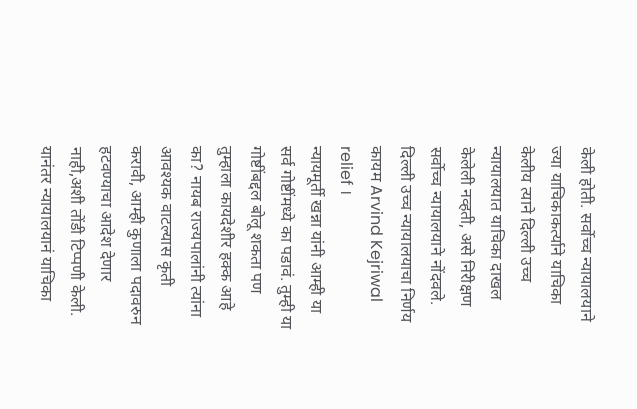केली होती. सर्वोच्च न्यायालयाने ज्या याचिकाकर्त्याने याचिका केलीय त्याने दिल्ली उच्च न्यायालयात याचिका दाखल केलेली नव्हती, असे निरीक्षण सर्वोच्च न्यायालयाने नोंदवले.
दिल्ली उच्च न्यायालयाचा निर्णय कायम Arvind Kejriwal relief ।
न्यायमूर्ती खन्ना यांनी आम्ही या सर्व गोष्टींमध्ये का पडावं. तुम्ही या गोष्टींबद्दल बोलू शकता पण तुम्हाला कायदेशीर हक्क आहे का? नायब राज्यपालांनी त्यांना आवश्यक वाटल्यास कृती करावी, आम्ही कुणाला पदावरुन हटवण्याचा आदेश देणार नाही,अशी तोंडी टिप्पणी केली. यानंतर न्यायालयानं याचिका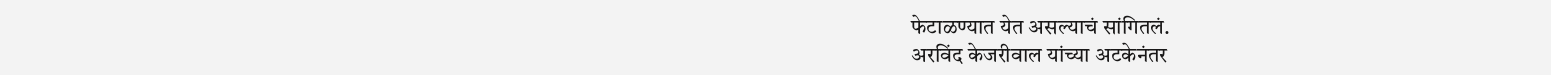फेटाळण्यात येत असल्याचं सांगितलं.
अरविंद केजरीवाल यांच्या अटकेनंतर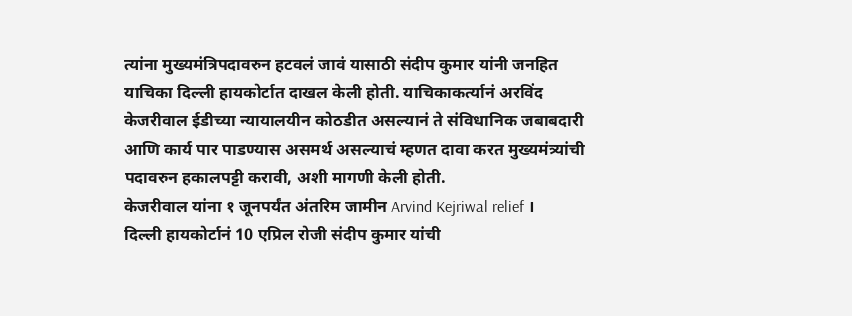त्यांना मुख्यमंत्रिपदावरुन हटवलं जावं यासाठी संदीप कुमार यांनी जनहित याचिका दिल्ली हायकोर्टात दाखल केली होती. याचिकाकर्त्यानं अरविंद केजरीवाल ईडीच्या न्यायालयीन कोठडीत असल्यानं ते संविधानिक जबाबदारी आणि कार्य पार पाडण्यास असमर्थ असल्याचं म्हणत दावा करत मुख्यमंत्र्यांची पदावरुन हकालपट्टी करावी, अशी मागणी केली होती.
केजरीवाल यांना १ जूनपर्यंत अंतरिम जामीन Arvind Kejriwal relief ।
दिल्ली हायकोर्टानं 10 एप्रिल रोजी संदीप कुमार यांची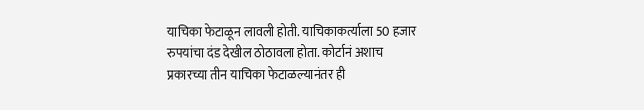याचिका फेटाळून लावली होती. याचिकाकर्त्याला 50 हजार रुपयांचा दंड देखील ठोठावला होता. कोर्टानं अशाच प्रकारच्या तीन याचिका फेटाळल्यानंतर ही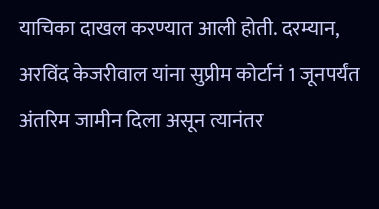याचिका दाखल करण्यात आली होती. दरम्यान, अरविंद केजरीवाल यांना सुप्रीम कोर्टानं 1 जूनपर्यंत अंतरिम जामीन दिला असून त्यानंतर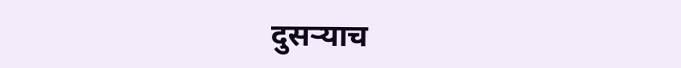दुसऱ्याच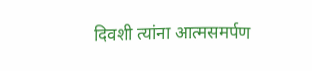दिवशी त्यांना आत्मसमर्पण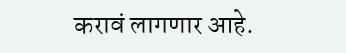करावं लागणार आहे.